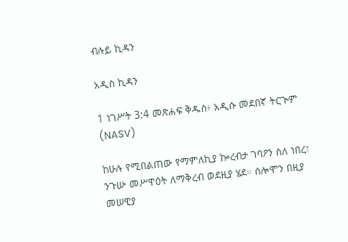ብሉይ ኪዳን

አዲስ ኪዳን

1 ነገሥት 3:4 መጽሐፍ ቅዱስ፥ አዲሱ መደበኛ ትርጒም (NASV)

ከሁሉ የሚበልጠው የማምለኪያ ኰረብታ ገባዖን ስለ ነበረ፣ ንጉሡ መሥዋዕት ለማቅረብ ወደዚያ ሄደ። ሰሎሞን በዚያ መሠዊያ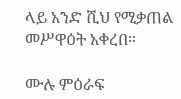ላይ አንድ ሺህ የሚቃጠል መሥዋዕት አቀረበ።

ሙሉ ምዕራፍ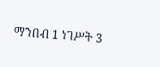ማንበብ 1 ነገሥት 3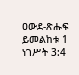ዐውደ-ጽሑፍ ይመልከቱ 1 ነገሥት 3:4